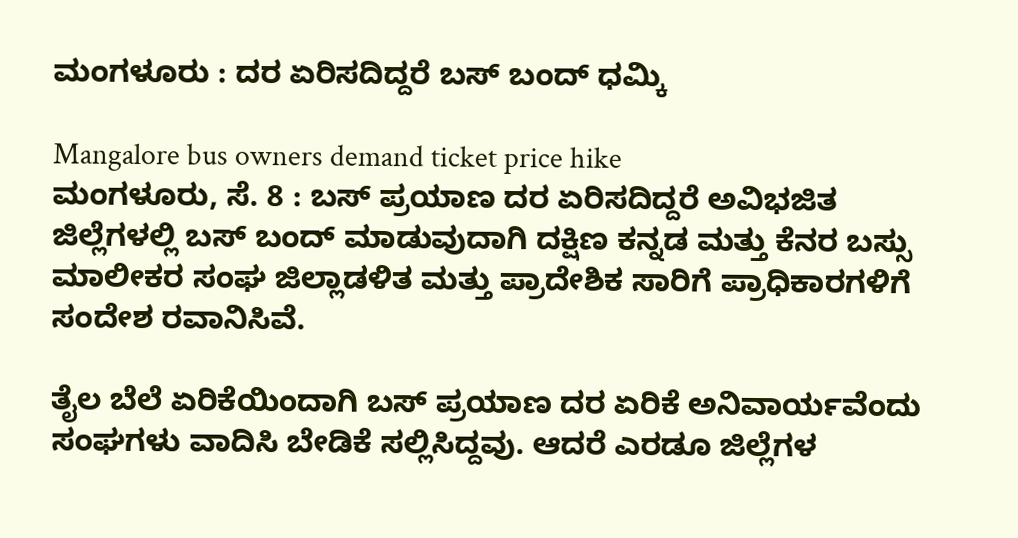ಮಂಗಳೂರು : ದರ ಏರಿಸದಿದ್ದರೆ ಬಸ್ ಬಂದ್ ಧಮ್ಕಿ

Mangalore bus owners demand ticket price hike
ಮಂಗಳೂರು, ಸೆ. 8 : ಬಸ್ ಪ್ರಯಾಣ ದರ ಏರಿಸದಿದ್ದರೆ ಅವಿಭಜಿತ ಜಿಲ್ಲೆಗಳಲ್ಲಿ ಬಸ್ ಬಂದ್ ಮಾಡುವುದಾಗಿ ದಕ್ಷಿಣ ಕನ್ನಡ ಮತ್ತು ಕೆನರ ಬಸ್ಸು ಮಾಲೀಕರ ಸಂಘ ಜಿಲ್ಲಾಡಳಿತ ಮತ್ತು ಪ್ರಾದೇಶಿಕ ಸಾರಿಗೆ ಪ್ರಾಧಿಕಾರಗಳಿಗೆ ಸಂದೇಶ ರವಾನಿಸಿವೆ.

ತೈಲ ಬೆಲೆ ಏರಿಕೆಯಿಂದಾಗಿ ಬಸ್ ಪ್ರಯಾಣ ದರ ಏರಿಕೆ ಅನಿವಾರ್ಯವೆಂದು ಸಂಘಗಳು ವಾದಿಸಿ ಬೇಡಿಕೆ ಸಲ್ಲಿಸಿದ್ದವು. ಆದರೆ ಎರಡೂ ಜಿಲ್ಲೆಗಳ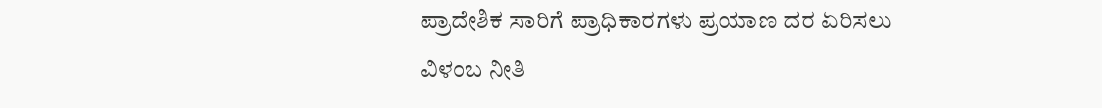ಪ್ರಾದೇಶಿಕ ಸಾರಿಗೆ ಪ್ರಾಧಿಕಾರಗಳು ಪ್ರಯಾಣ ದರ ಏರಿಸಲು ವಿಳಂಬ ನೀತಿ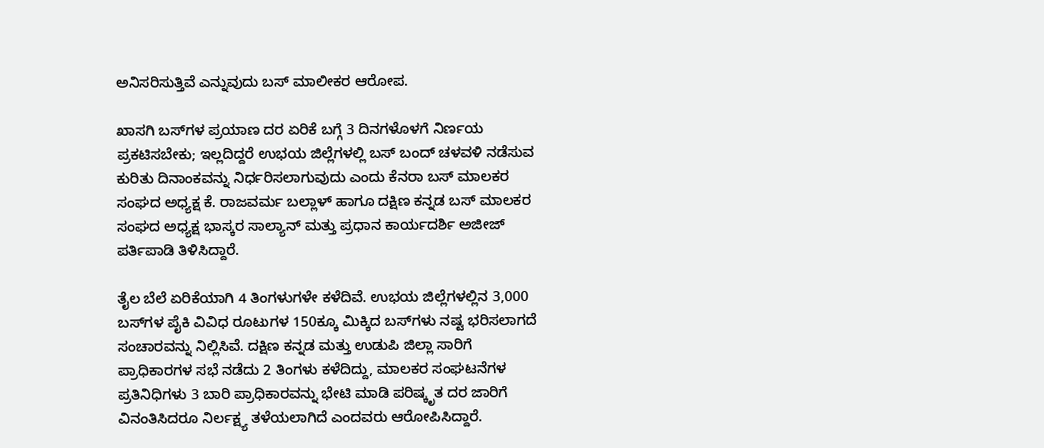ಅನಿಸರಿಸುತ್ತಿವೆ ಎನ್ನುವುದು ಬಸ್ ಮಾಲೀಕರ ಆರೋಪ.

ಖಾಸಗಿ ಬಸ್‌ಗಳ ಪ್ರಯಾಣ ದರ ಏರಿಕೆ ಬಗ್ಗೆ 3 ದಿನಗಳೊಳಗೆ ನಿರ್ಣಯ ಪ್ರಕಟಿಸಬೇಕು; ಇಲ್ಲದಿದ್ದರೆ ಉಭಯ ಜಿಲ್ಲೆಗಳಲ್ಲಿ ಬಸ್‌ ಬಂದ್‌ ಚಳವಳಿ ನಡೆಸುವ ಕುರಿತು ದಿನಾಂಕವನ್ನು ನಿರ್ಧರಿಸಲಾಗುವುದು ಎಂದು ಕೆನರಾ ಬಸ್‌ ಮಾಲಕರ ಸಂಘದ ಅಧ್ಯಕ್ಷ ಕೆ. ರಾಜವರ್ಮ ಬಲ್ಲಾಳ್‌ ಹಾಗೂ ದಕ್ಷಿಣ ಕನ್ನಡ ಬಸ್‌ ಮಾಲಕರ ಸಂಘದ ಅಧ್ಯಕ್ಷ ಭಾಸ್ಕರ ಸಾಲ್ಯಾನ್‌ ಮತ್ತು ಪ್ರಧಾನ ಕಾರ್ಯದರ್ಶಿ ಅಜೀಜ್‌ ಪರ್ತಿಪಾಡಿ ತಿಳಿಸಿದ್ದಾರೆ.

ತೈಲ ಬೆಲೆ ಏರಿಕೆಯಾಗಿ 4 ತಿಂಗಳುಗಳೇ ಕಳೆದಿವೆ. ಉಭಯ ಜಿಲ್ಲೆಗಳಲ್ಲಿನ 3,000 ಬಸ್‌ಗಳ ಪೈಕಿ ವಿವಿಧ ರೂಟುಗಳ 150ಕ್ಕೂ ಮಿಕ್ಕಿದ ಬಸ್‌ಗಳು ನಷ್ಟ ಭರಿಸಲಾಗದೆ ಸಂಚಾರವನ್ನು ನಿಲ್ಲಿಸಿವೆ. ದಕ್ಷಿಣ ಕನ್ನಡ ಮತ್ತು ಉಡುಪಿ ಜಿಲ್ಲಾ ಸಾರಿಗೆ ಪ್ರಾಧಿಕಾರಗಳ ಸಭೆ ನಡೆದು 2 ತಿಂಗಳು ಕಳೆದಿದ್ದು, ಮಾಲಕರ ಸಂಘಟನೆಗಳ ಪ್ರತಿನಿಧಿಗಳು 3 ಬಾರಿ ಪ್ರಾಧಿಕಾರವನ್ನು ಭೇಟಿ ಮಾಡಿ ಪರಿಷ್ಕೃತ ದರ ಜಾರಿಗೆ ವಿನಂತಿಸಿದರೂ ನಿರ್ಲಕ್ಷ್ಯ ತಳೆಯಲಾಗಿದೆ ಎಂದವರು ಆರೋಪಿಸಿದ್ದಾರೆ.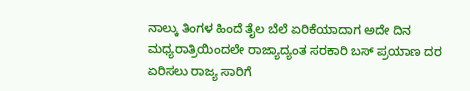ನಾಲ್ಕು ತಿಂಗಳ ಹಿಂದೆ ತೈಲ ಬೆಲೆ ಏರಿಕೆಯಾದಾಗ ಅದೇ ದಿನ ಮಧ್ಯರಾತ್ರಿಯಿಂದಲೇ ರಾಜ್ಯಾದ್ಯಂತ ಸರಕಾರಿ ಬಸ್‌ ಪ್ರಯಾಣ ದರ ಏರಿಸಲು ರಾಜ್ಯ ಸಾರಿಗೆ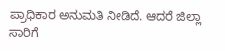ಪ್ರಾಧಿಕಾರ ಅನುಮತಿ ನೀಡಿದೆ. ಆದರೆ ಜಿಲ್ಲಾ ಸಾರಿಗೆ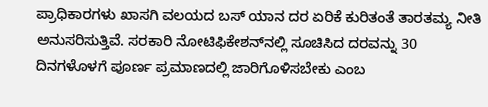ಪ್ರಾಧಿಕಾರಗಳು ಖಾಸಗಿ ವಲಯದ ಬಸ್‌ ಯಾನ ದರ ಏರಿಕೆ ಕುರಿತಂತೆ ತಾರತಮ್ಯ ನೀತಿ ಅನುಸರಿಸುತ್ತಿವೆ. ಸರಕಾರಿ ನೋಟಿಫಿಕೇಶನ್‌ನಲ್ಲಿ ಸೂಚಿಸಿದ ದರವನ್ನು 30 ದಿನಗಳೊಳಗೆ ಪೂರ್ಣ ಪ್ರಮಾಣದಲ್ಲಿ ಜಾರಿಗೊಳಿಸಬೇಕು ಎಂಬ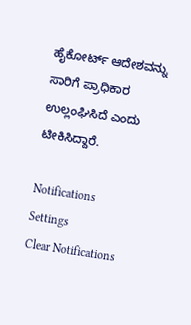ಹೈಕೋರ್ಟ್‌ ಆದೇಶವನ್ನು ಸಾರಿಗೆ ಪ್ರಾಧಿಕಾರ ಉಲ್ಲಂಘಿಸಿದೆ ಎಂದು ಟೀಕಿಸಿದ್ದಾರೆ.

Notifications
Settings
Clear Notifications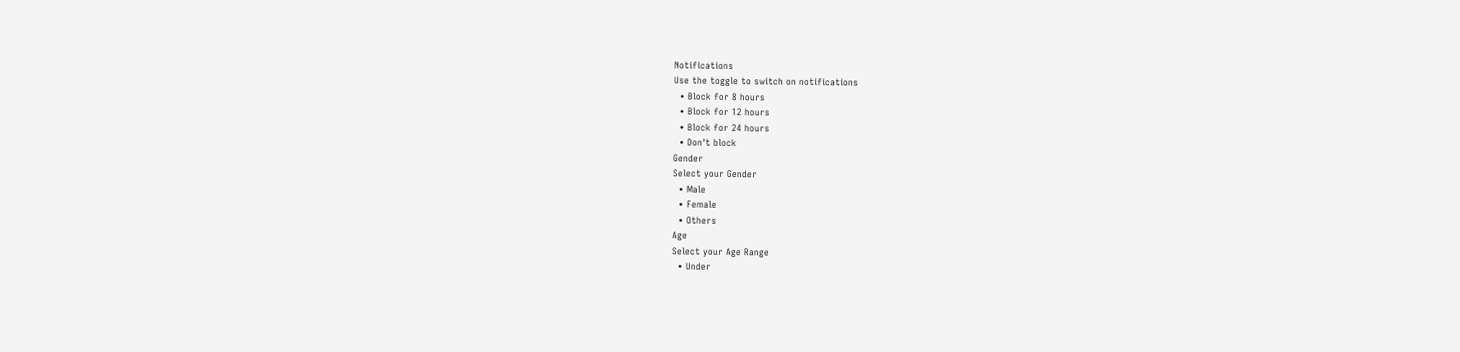Notifications
Use the toggle to switch on notifications
  • Block for 8 hours
  • Block for 12 hours
  • Block for 24 hours
  • Don't block
Gender
Select your Gender
  • Male
  • Female
  • Others
Age
Select your Age Range
  • Under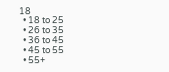18
  • 18 to 25
  • 26 to 35
  • 36 to 45
  • 45 to 55
  • 55+